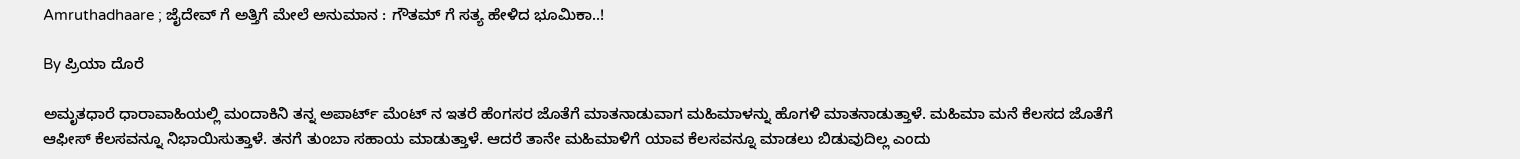Amruthadhaare ; ಜೈದೇವ್ ಗೆ ಅತ್ತಿಗೆ ಮೇಲೆ ಅನುಮಾನ : ಗೌತಮ್ ಗೆ ಸತ್ಯ ಹೇಳಿದ ಭೂಮಿಕಾ..!

By ಪ್ರಿಯಾ ದೊರೆ

ಅಮೃತಧಾರೆ ಧಾರಾವಾಹಿಯಲ್ಲಿ ಮಂದಾಕಿನಿ ತನ್ನ ಅಪಾರ್ಟ್ ಮೆಂಟ್ ನ ಇತರೆ ಹೆಂಗಸರ ಜೊತೆಗೆ ಮಾತನಾಡುವಾಗ ಮಹಿಮಾಳನ್ನು ಹೊಗಳಿ ಮಾತನಾಡುತ್ತಾಳೆ. ಮಹಿಮಾ ಮನೆ ಕೆಲಸದ ಜೊತೆಗೆ ಆಫೀಸ್ ಕೆಲಸವನ್ನೂ ನಿಭಾಯಿಸುತ್ತಾಳೆ. ತನಗೆ ತುಂಬಾ ಸಹಾಯ ಮಾಡುತ್ತಾಳೆ. ಆದರೆ ತಾನೇ ಮಹಿಮಾಳಿಗೆ ಯಾವ ಕೆಲಸವನ್ನೂ ಮಾಡಲು ಬಿಡುವುದಿಲ್ಲ ಎಂದು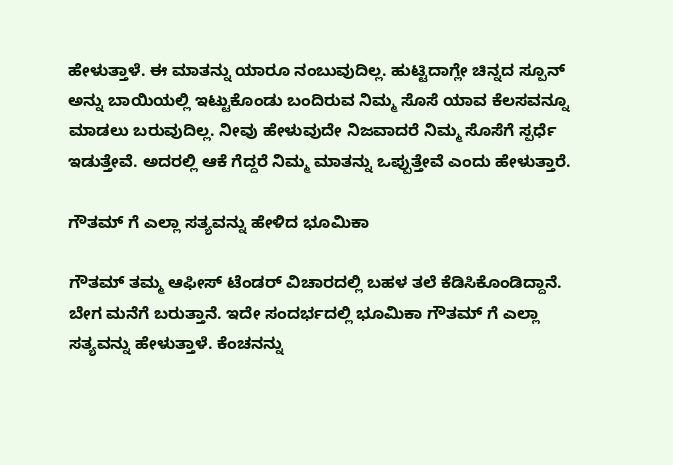ಹೇಳುತ್ತಾಳೆ. ಈ ಮಾತನ್ನು ಯಾರೂ ನಂಬುವುದಿಲ್ಲ. ಹುಟ್ಟಿದಾಗ್ಲೇ ಚಿನ್ನದ ಸ್ಪೂನ್ ಅನ್ನು ಬಾಯಿಯಲ್ಲಿ ಇಟ್ಟುಕೊಂಡು ಬಂದಿರುವ ನಿಮ್ಮ ಸೊಸೆ ಯಾವ ಕೆಲಸವನ್ನೂ ಮಾಡಲು ಬರುವುದಿಲ್ಲ. ನೀವು ಹೇಳುವುದೇ ನಿಜವಾದರೆ ನಿಮ್ಮ ಸೊಸೆಗೆ ಸ್ಪರ್ಧೆ ಇಡುತ್ತೇವೆ. ಅದರಲ್ಲಿ ಆಕೆ ಗೆದ್ದರೆ ನಿಮ್ಮ ಮಾತನ್ನು ಒಪ್ಪುತ್ತೇವೆ ಎಂದು ಹೇಳುತ್ತಾರೆ.

ಗೌತಮ್ ಗೆ ಎಲ್ಲಾ ಸತ್ಯವನ್ನು ಹೇಳಿದ ಭೂಮಿಕಾ

ಗೌತಮ್ ತಮ್ಮ ಆಫೀಸ್ ಟೆಂಡರ್ ವಿಚಾರದಲ್ಲಿ ಬಹಳ ತಲೆ ಕೆಡಿಸಿಕೊಂಡಿದ್ದಾನೆ. ಬೇಗ ಮನೆಗೆ ಬರುತ್ತಾನೆ. ಇದೇ ಸಂದರ್ಭದಲ್ಲಿ ಭೂಮಿಕಾ ಗೌತಮ್ ಗೆ ಎಲ್ಲಾ ಸತ್ಯವನ್ನು ಹೇಳುತ್ತಾಳೆ. ಕೆಂಚನನ್ನು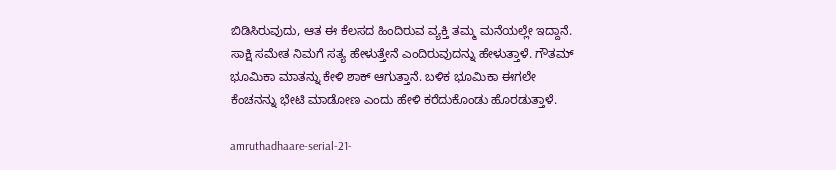ಬಿಡಿಸಿರುವುದು, ಆತ ಈ ಕೆಲಸದ ಹಿಂದಿರುವ ವ್ಯಕ್ತಿ ತಮ್ಮ ಮನೆಯಲ್ಲೇ ಇದ್ದಾನೆ. ಸಾಕ್ಷಿ ಸಮೇತ ನಿಮಗೆ ಸತ್ಯ ಹೇಳುತ್ತೇನೆ ಎಂದಿರುವುದನ್ನು ಹೇಳುತ್ತಾಳೆ. ಗೌತಮ್ ಭೂಮಿಕಾ ಮಾತನ್ನು ಕೇಳಿ ಶಾಕ್ ಆಗುತ್ತಾನೆ. ಬಳಿಕ ಭೂಮಿಕಾ ಈಗಲೇ ಕೆಂಚನನ್ನು ಭೇಟಿ ಮಾಡೋಣ ಎಂದು ಹೇಳಿ ಕರೆದುಕೊಂಡು ಹೊರಡುತ್ತಾಳೆ.

amruthadhaare-serial-21-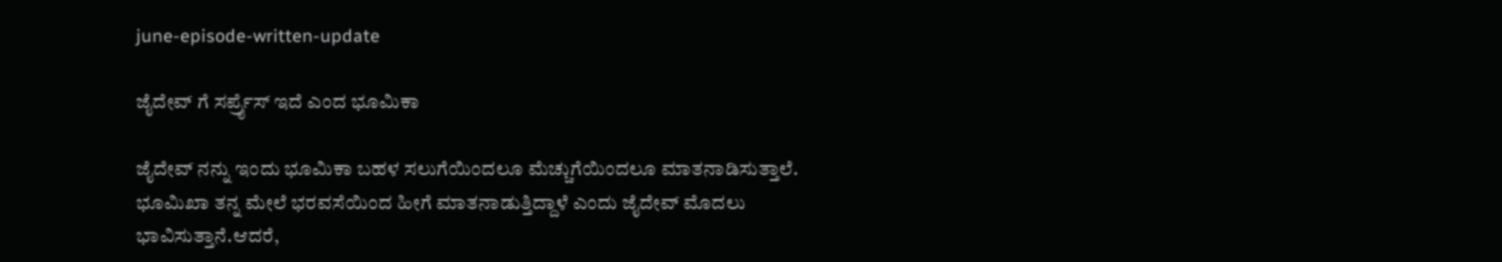june-episode-written-update

ಜೈದೇವ್ ಗೆ ಸರ್ಪ್ರೈಸ್ ಇದೆ ಎಂದ ಭೂಮಿಕಾ

ಜೈದೇವ್ ನನ್ನು ಇಂದು ಭೂಮಿಕಾ ಬಹಳ ಸಲುಗೆಯಿಂದಲೂ ಮೆಚ್ಚುಗೆಯಿಂದಲೂ ಮಾತನಾಡಿಸುತ್ತಾಲೆ. ಭೂಮಿಖಾ ತನ್ನ ಮೇಲೆ ಭರವಸೆಯಿಂದ ಹೀಗೆ ಮಾತನಾಡುತ್ತಿದ್ದಾಳೆ ಎಂದು ಜೈದೇವ್ ಮೊದಲು ಭಾವಿಸುತ್ತಾನೆ.ಆದರೆ,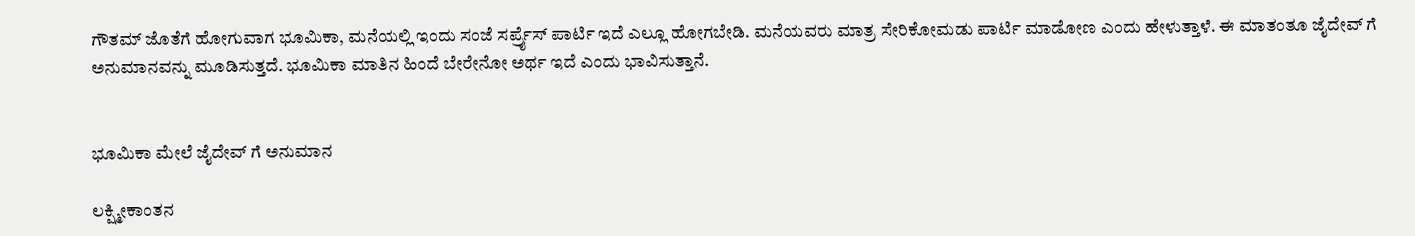ಗೌತಮ್ ಜೊತೆಗೆ ಹೋಗುವಾಗ ಭೂಮಿಕಾ, ಮನೆಯಲ್ಲಿ ಇಂದು ಸಂಜೆ ಸರ್ಪ್ರೈಸ್ ಪಾರ್ಟಿ ಇದೆ ಎಲ್ಲೂ ಹೋಗಬೇಡಿ. ಮನೆಯವರು ಮಾತ್ರ ಸೇರಿಕೋಮಡು ಪಾರ್ಟಿ ಮಾಡೋಣ ಎಂದು ಹೇಳುತ್ತಾಳೆ. ಈ ಮಾತಂತೂ ಜೈದೇವ್ ಗೆ ಅನುಮಾನವನ್ನು ಮೂಡಿಸುತ್ತದೆ. ಭೂಮಿಕಾ ಮಾತಿನ ಹಿಂದೆ ಬೇರೇನೋ ಅರ್ಥ ಇದೆ ಎಂದು ಭಾವಿಸುತ್ತಾನೆ.


ಭೂಮಿಕಾ ಮೇಲೆ ಜೈದೇವ್ ಗೆ ಅನುಮಾನ

ಲಕ್ಷ್ಮೀಕಾಂತನ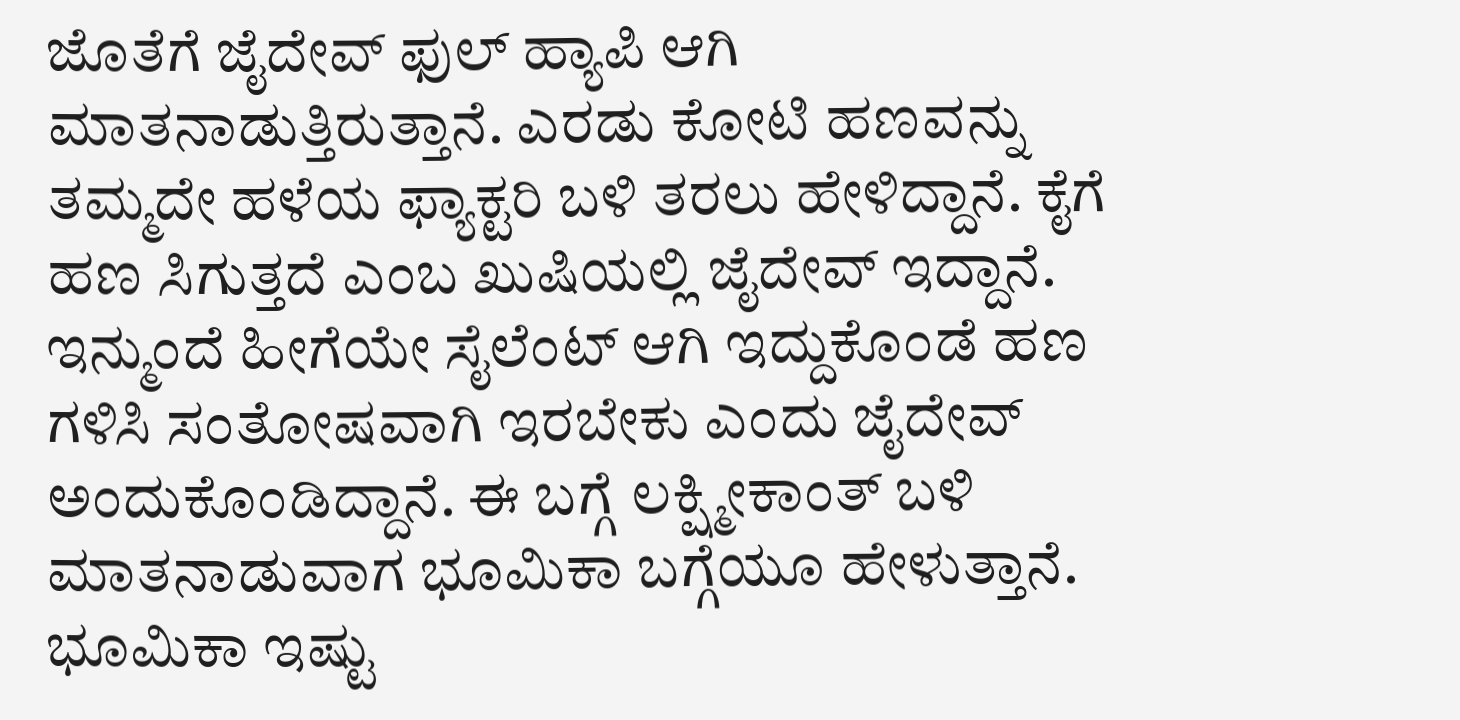ಜೊತೆಗೆ ಜೈದೇವ್ ಫುಲ್ ಹ್ಯಾಪಿ ಆಗಿ ಮಾತನಾಡುತ್ತಿರುತ್ತಾನೆ. ಎರಡು ಕೋಟಿ ಹಣವನ್ನು ತಮ್ಮದೇ ಹಳೆಯ ಫ್ಯಾಕ್ಟರಿ ಬಳಿ ತರಲು ಹೇಳಿದ್ದಾನೆ. ಕೈಗೆ ಹಣ ಸಿಗುತ್ತದೆ ಎಂಬ ಖುಷಿಯಲ್ಲಿ ಜೈದೇವ್ ಇದ್ದಾನೆ. ಇನ್ಮುಂದೆ ಹೀಗೆಯೇ ಸೈಲೆಂಟ್ ಆಗಿ ಇದ್ದುಕೊಂಡೆ ಹಣ ಗಳಿಸಿ ಸಂತೋಷವಾಗಿ ಇರಬೇಕು ಎಂದು ಜೈದೇವ್ ಅಂದುಕೊಂಡಿದ್ದಾನೆ. ಈ ಬಗ್ಗೆ ಲಕ್ಷ್ಮೀಕಾಂತ್ ಬಳಿ ಮಾತನಾಡುವಾಗ ಭೂಮಿಕಾ ಬಗ್ಗೆಯೂ ಹೇಳುತ್ತಾನೆ. ಭೂಮಿಕಾ ಇಷ್ಟು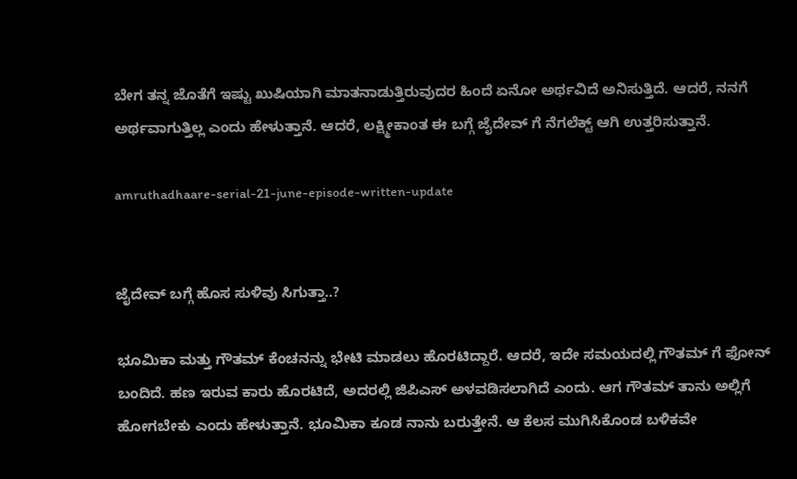ಬೇಗ ತನ್ನ ಜೊತೆಗೆ ಇಷ್ಟು ಖುಷಿಯಾಗಿ ಮಾತನಾಡುತ್ತಿರುವುದರ ಹಿಂದೆ ಏನೋ ಅರ್ಥವಿದೆ ಅನಿಸುತ್ತಿದೆ. ಆದರೆ, ನನಗೆ ಅರ್ಥವಾಗುತ್ತಿಲ್ಲ ಎಂದು ಹೇಳುತ್ತಾನೆ. ಆದರೆ, ಲಕ್ಷ್ಮೀಕಾಂತ ಈ ಬಗ್ಗೆ ಜೈದೇವ್ ಗೆ ನೆಗಲೆಕ್ಟ್ ಆಗಿ ಉತ್ತರಿಸುತ್ತಾನೆ.

amruthadhaare-serial-21-june-episode-written-update


ಜೈದೇವ್ ಬಗ್ಗೆ ಹೊಸ ಸುಳಿವು ಸಿಗುತ್ತಾ..?

ಭೂಮಿಕಾ ಮತ್ತು ಗೌತಮ್ ಕೆಂಚನನ್ನು ಭೇಟಿ ಮಾಡಲು ಹೊರಟಿದ್ದಾರೆ. ಆದರೆ, ಇದೇ ಸಮಯದಲ್ಲಿ ಗೌತಮ್ ಗೆ ಫೋನ್ ಬಂದಿದೆ. ಹಣ ಇರುವ ಕಾರು ಹೊರಟಿದೆ, ಅದರಲ್ಲಿ ಜಿಪಿಎಸ್ ಅಳವಡಿಸಲಾಗಿದೆ ಎಂದು. ಆಗ ಗೌತಮ್ ತಾನು ಅಲ್ಲಿಗೆ ಹೋಗಬೇಕು ಎಂದು ಹೇಳುತ್ತಾನೆ. ಭೂಮಿಕಾ ಕೂಡ ನಾನು ಬರುತ್ತೇನೆ. ಆ ಕೆಲಸ ಮುಗಿಸಿಕೊಂಡ ಬಳಿಕವೇ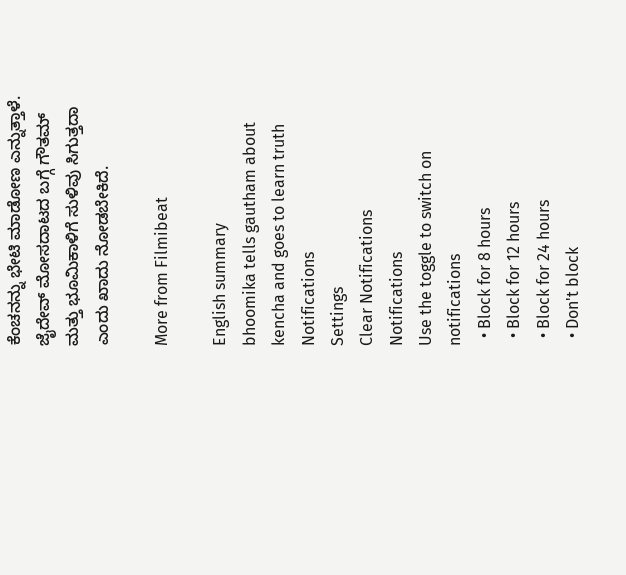ಕೆಂಚನನ್ನು ಭೇಟಿ ಮಾಡೋಣ ಎನ್ನುತ್ತಾಳೆ. ಜೈದೇವ್ ಮೋಸದಾಟದ ಬಗ್ಗೆ ಗೌತಮ್ ಮತ್ತು ಭೂಮಿಕಾಳಿಗೆ ಸುಳಿವು ಸಿಗುತ್ತದಾ ಎಂದು ಖಾದು ನೋಡಬೇಕಿದೆ.

More from Filmibeat

English summary
bhoomika tells gautham about kencha and goes to learn truth
Notifications
Settings
Clear Notifications
Notifications
Use the toggle to switch on notifications
  • Block for 8 hours
  • Block for 12 hours
  • Block for 24 hours
  • Don't block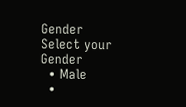Gender
Select your Gender
  • Male
  •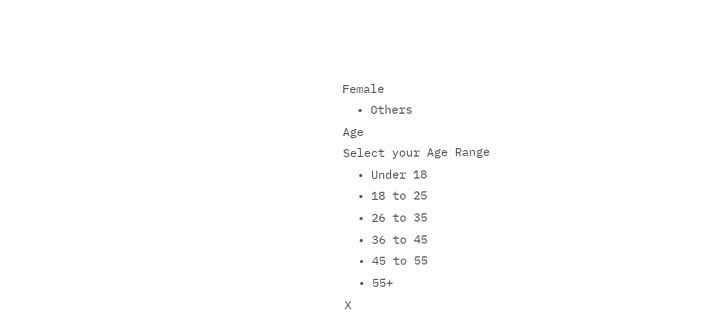Female
  • Others
Age
Select your Age Range
  • Under 18
  • 18 to 25
  • 26 to 35
  • 36 to 45
  • 45 to 55
  • 55+
X